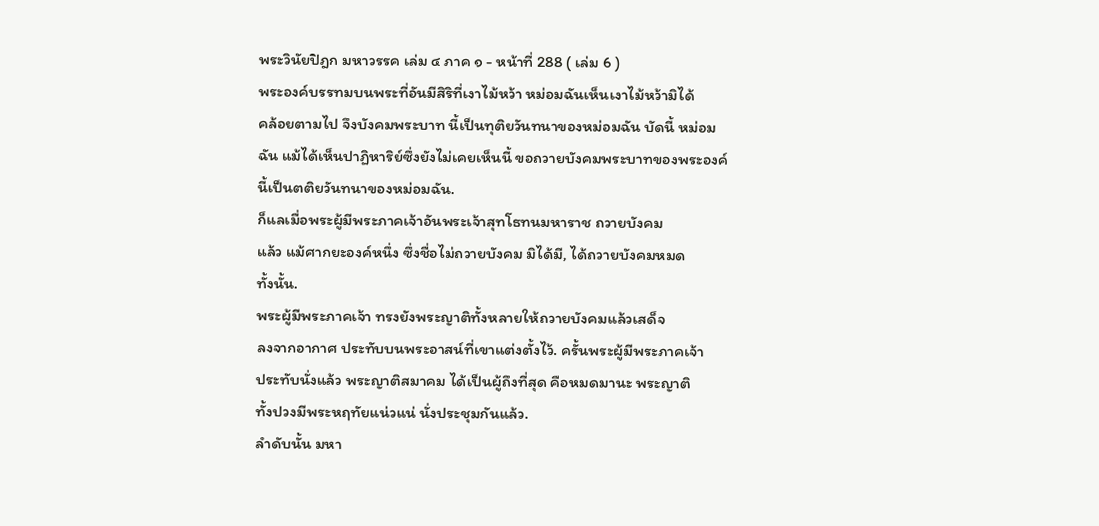พระวินัยปิฎก มหาวรรค เล่ม ๔ ภาค ๑ - หน้าที่ 288 ( เล่ม 6 )
พระองค์บรรทมบนพระที่อันมีสิริที่เงาไม้หว้า หม่อมฉันเห็นเงาไม้หว้ามิได้
คล้อยตามไป จึงบังคมพระบาท นี้เป็นทุติยวันทนาของหม่อมฉัน บัดนี้ หม่อม
ฉัน แม้ได้เห็นปาฏิหาริย์ซึ่งยังไม่เคยเห็นนี้ ขอถวายบังคมพระบาทของพระองค์
นี้เป็นตติยวันทนาของหม่อมฉัน.
ก็แลเมื่อพระผู้มีพระภาคเจ้าอันพระเจ้าสุทโธทนมหาราช ถวายบังคม
แล้ว แม้ศากยะองค์หนึ่ง ซึ่งชื่อไม่ถวายบังคม มิได้มี, ได้ถวายบังคมหมด
ทั้งนั้น.
พระผู้มีพระภาคเจ้า ทรงยังพระญาติทั้งหลายให้ถวายบังคมแล้วเสด็จ
ลงจากอากาศ ประทับบนพระอาสน์ที่เขาแต่งตั้งไว้. ครั้นพระผู้มีพระภาคเจ้า
ประทับนั่งแล้ว พระญาติสมาคม ได้เป็นผู้ถึงที่สุด คือหมดมานะ พระญาติ
ทั้งปวงมีพระหฤทัยแน่วแน่ นั่งประชุมกันแล้ว.
ลำดับนั้น มหา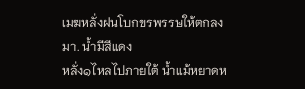เมฆหลั่งฝนโบกขรพรรษให้ตกลงมา. น้ำมีสีแดง
หลั่ง๑ไหลไปภายใต้ น้ำแม้หยาดห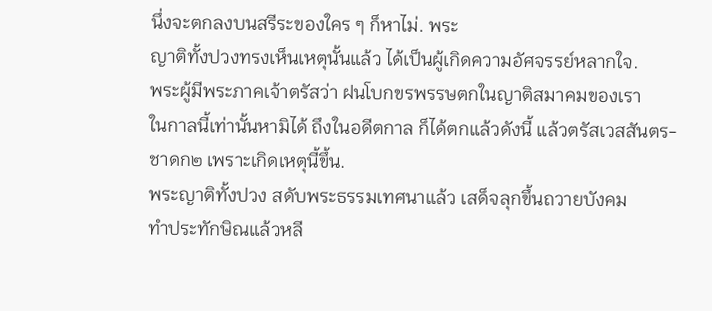นึ่งจะตกลงบนสรีระของใคร ๆ ก็หาไม่. พระ
ญาติทั้งปวงทรงเห็นเหตุนั้นแล้ว ได้เป็นผู้เกิดความอัศจรรย์หลากใจ.
พระผู้มีพระภาคเจ้าตรัสว่า ฝนโบกขรพรรษตกในญาติสมาคมของเรา
ในกาลนี้เท่านั้นหามิได้ ถึงในอดีตกาล ก็ได้ตกแล้วดังนี้ แล้วตรัสเวสสันตร-
ชาดก๒ เพราะเกิดเหตุนี้ขึ้น.
พระญาติทั้งปวง สดับพระธรรมเทศนาแล้ว เสด็จลุกขึ้นถวายบังคม
ทำประทักษิณแล้วหลี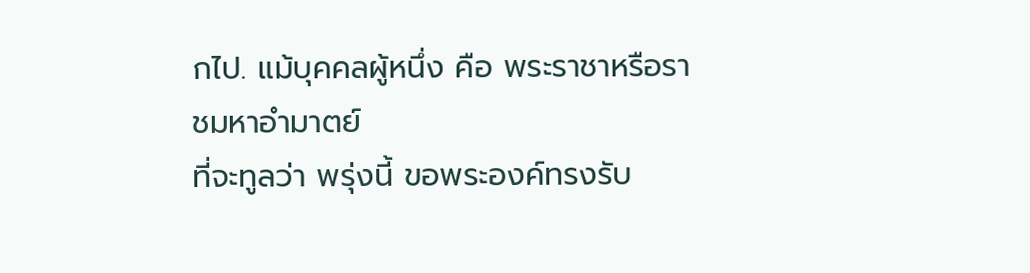กไป. แม้บุคคลผู้หนึ่ง คือ พระราชาหรือราชมหาอำมาตย์
ที่จะทูลว่า พรุ่งนี้ ขอพระองค์ทรงรับ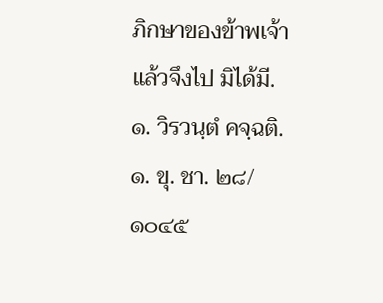ภิกษาของข้าพเจ้า แล้วจึงไป มิได้มี.
๑. วิรวนฺตํ คจฺฉติ.
๑. ขุ. ชา. ๒๘/๑๐๔๕